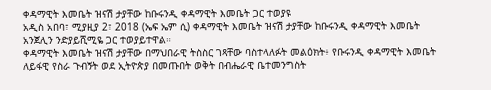ቀዳማዊት እመቤት ዝናሽ ታያቸው ከቡሩንዲ ቀዳማዊት እመቤት ጋር ተወያዩ
አዲስ አበባ፣ ሚያዚያ 2፣ 2018 (ኤፍ ኤም ሲ) ቀዳማዊት እመቤት ዝናሽ ታያቸው ከቡሩንዲ ቀዳማዊት እመቤት አንጀሊን ንድያይሺሚዬ ጋር ተወያይተዋል።
ቀዳማዊት እመቤት ዝናሽ ታያቸው በማህበራዊ ትስስር ገጻቸው ባስተላለፉት መልዕክት፥ የቡሩንዲ ቀዳማዊት እመቤት ለይፋዊ የስራ ጉብኝት ወደ ኢትዮጵያ በመጡበት ወቅት በብሔራዊ ቤተመንግስት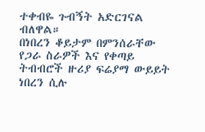ተቀብዬ ጉብኝት አድርገናል ብለዋል።
በነበረን ቆይታም በምንሰራቸው የጋራ ስራዎች እና የቀጣይ ትብብሮች ዙሪያ ፍሬያማ ውይይት ነበረን ሲሉ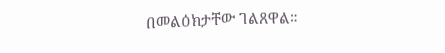በመልዕክታቸው ገልጸዋል።